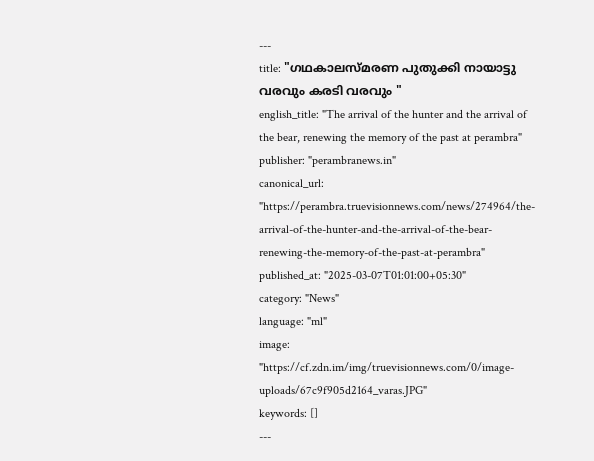---
title: "ഗഥകാലസ്മരണ പുതുക്കി നായാട്ടു വരവും കരടി വരവും "
english_title: "The arrival of the hunter and the arrival of the bear, renewing the memory of the past at perambra"
publisher: "perambranews.in"
canonical_url: "https://perambra.truevisionnews.com/news/274964/the-arrival-of-the-hunter-and-the-arrival-of-the-bear-renewing-the-memory-of-the-past-at-perambra"
published_at: "2025-03-07T01:01:00+05:30"
category: "News"
language: "ml"
image: "https://cf.zdn.im/img/truevisionnews.com/0/image-uploads/67c9f905d2164_varas.JPG"
keywords: []
---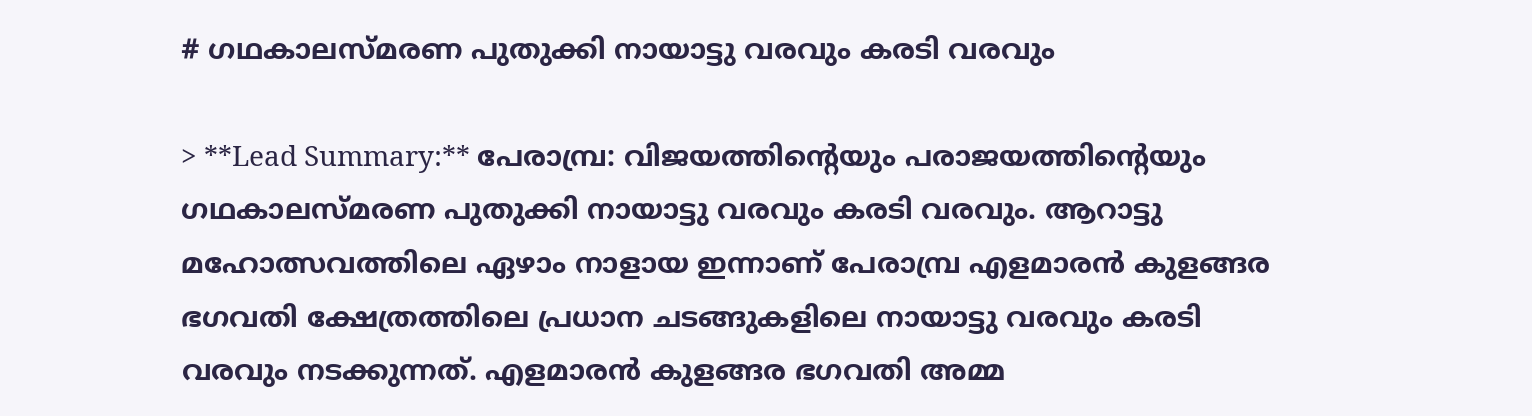# ഗഥകാലസ്മരണ പുതുക്കി നായാട്ടു വരവും കരടി വരവും

> **Lead Summary:** പേരാമ്പ്ര: വിജയത്തിന്റെയും പരാജയത്തിന്റെയും ഗഥകാലസ്മരണ പുതുക്കി നായാട്ടു വരവും കരടി വരവും. ആറാട്ടു മഹോത്സവത്തിലെ ഏഴാം നാളായ ഇന്നാണ് പേരാമ്പ്ര എളമാരന്‍ കുളങ്ങര ഭഗവതി ക്ഷേത്രത്തിലെ പ്രധാന ചടങ്ങുകളിലെ നായാട്ടു വരവും കരടി വരവും നടക്കുന്നത്. എളമാരന്‍ കുളങ്ങര ഭഗവതി അമ്മ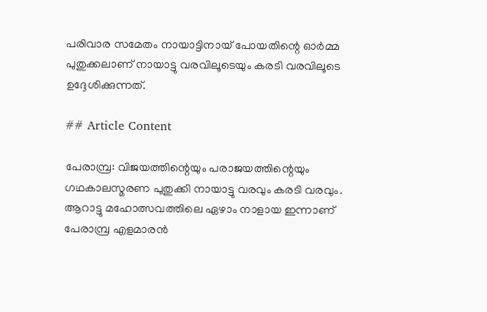പരിവാര സമേതം നായാട്ടിനായ് പോയതിന്റെ ഓര്‍മ്മ പുതുക്കലാണ് നായാട്ടു വരവിലൂടെയും കരടി വരവിലൂടെ ഉദ്ദേശിക്കുന്നത്.

## Article Content

പേരാമ്പ്ര: വിജയത്തിന്റെയും പരാജയത്തിന്റെയും ഗഥകാലസ്മരണ പുതുക്കി നായാട്ടു വരവും കരടി വരവും. ആറാട്ടു മഹോത്സവത്തിലെ ഏഴാം നാളായ ഇന്നാണ് പേരാമ്പ്ര എളമാരന്‍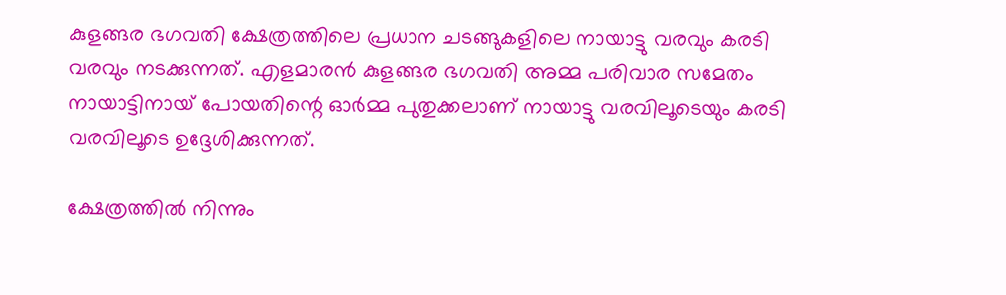കുളങ്ങര ഭഗവതി ക്ഷേത്രത്തിലെ പ്രധാന ചടങ്ങുകളിലെ നായാട്ടു വരവും കരടി വരവും നടക്കുന്നത്. എളമാരന്‍ കുളങ്ങര ഭഗവതി അമ്മ പരിവാര സമേതം നായാട്ടിനായ് പോയതിന്റെ ഓര്‍മ്മ പുതുക്കലാണ് നായാട്ടു വരവിലൂടെയും കരടി വരവിലൂടെ ഉദ്ദേശിക്കുന്നത്.

ക്ഷേത്രത്തില്‍ നിന്നും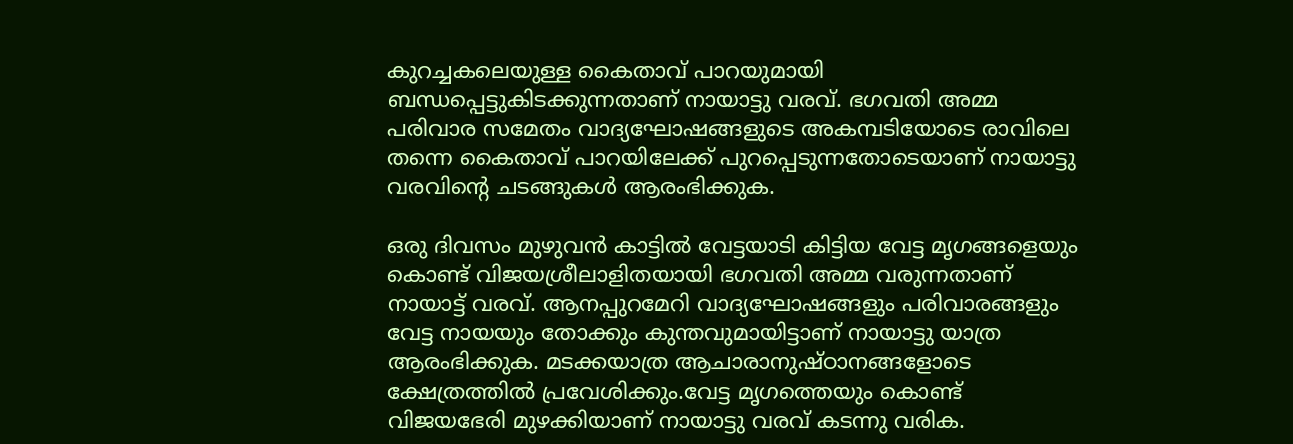കുറച്ചകലെയുള്ള കൈതാവ് പാറയുമായി ബന്ധപ്പെട്ടുകിടക്കുന്നതാണ് നായാട്ടു വരവ്. ഭഗവതി അമ്മ പരിവാര സമേതം വാദ്യഘോഷങ്ങളുടെ അകമ്പടിയോടെ രാവിലെ തന്നെ കൈതാവ് പാറയിലേക്ക് പുറപ്പെടുന്നതോടെയാണ് നായാട്ടു വരവിന്റെ ചടങ്ങുകള്‍ ആരംഭിക്കുക.

ഒരു ദിവസം മുഴുവന്‍ കാട്ടില്‍ വേട്ടയാടി കിട്ടിയ വേട്ട മൃഗങ്ങളെയും കൊണ്ട് വിജയശ്രീലാളിതയായി ഭഗവതി അമ്മ വരുന്നതാണ് നായാട്ട് വരവ്. ആനപ്പുറമേറി വാദ്യഘോഷങ്ങളും പരിവാരങ്ങളും വേട്ട നായയും തോക്കും കുന്തവുമായിട്ടാണ് നായാട്ടു യാത്ര ആരംഭിക്കുക. മടക്കയാത്ര ആചാരാനുഷ്ഠാനങ്ങളോടെ ക്ഷേത്രത്തില്‍ പ്രവേശിക്കും.വേട്ട മൃഗത്തെയും കൊണ്ട് വിജയഭേരി മുഴക്കിയാണ് നായാട്ടു വരവ് കടന്നു വരിക.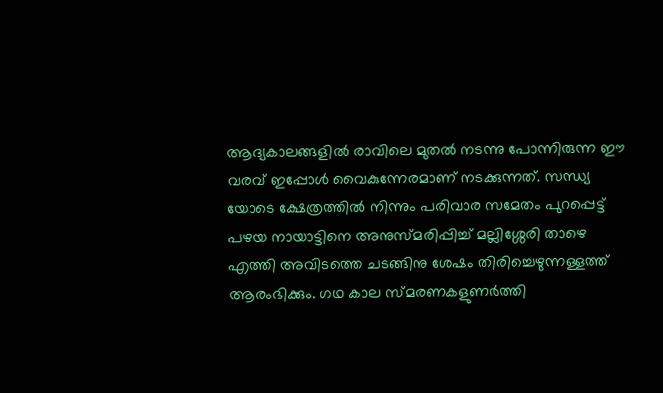ആദ്യകാലങ്ങളില്‍ രാവിലെ മുതല്‍ നടന്നു പോന്നിരുന്ന ഈ വരവ് ഇപ്പോള്‍ വൈകുന്നേരമാണ് നടക്കുന്നത്. സന്ധ്യ യോടെ ക്ഷേത്രത്തില്‍ നിന്നും പരിവാര സമേതം പുറപ്പെട്ട് പഴയ നായാട്ടിനെ അനുസ്മരിപ്പിച്ച് മല്ലിശ്ശേരി താഴെ എത്തി അവിടത്തെ ചടങ്ങിനു ശേഷം തിരിച്ചെഴുന്നള്ളത്ത് ആരംഭിക്കും. ഗഥ കാല സ്മരണകളുണര്‍ത്തി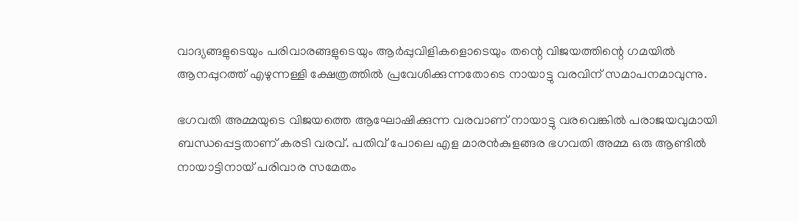വാദ്യങ്ങളുടെയും പരിവാരങ്ങളുടെയും ആര്‍പ്പുവിളികളൊടെയും തന്റെ വിജയത്തിന്റെ ഗമയില്‍ ആനപ്പുറത്ത് എഴുന്നള്ളി ക്ഷേത്രത്തില്‍ പ്രവേശിക്കുന്നതോടെ നായാട്ടു വരവിന് സമാപനമാവുന്നു.

ഭഗവതി അമ്മയുടെ വിജയത്തെ ആഘോഷിക്കുന്ന വരവാണ് നായാട്ടു വരവെങ്കില്‍ പരാജയവുമായി ബന്ധപ്പെട്ടതാണ് കരടി വരവ്. പതിവ് പോലെ എള മാരന്‍കുളങ്ങര ഭഗവതി അമ്മ ഒരു ആണ്ടില്‍ നായാട്ടിനായ് പരിവാര സമേതം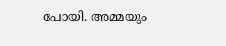പോയി. അമ്മയും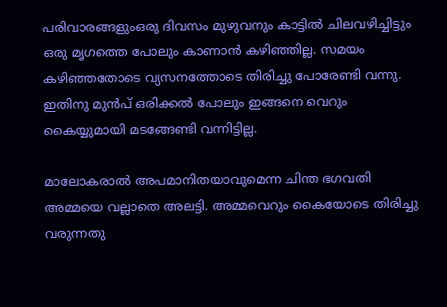പരിവാരങ്ങളുംഒരു ദിവസം മുഴുവനും കാട്ടില്‍ ചിലവഴിച്ചിട്ടും ഒരു മൃഗത്തെ പോലും കാണാന്‍ കഴിഞ്ഞില്ല. സമയം കഴിഞ്ഞതോടെ വ്യസനത്തോടെ തിരിച്ചു പോരേണ്ടി വന്നു. ഇതിനു മുന്‍പ് ഒരിക്കല്‍ പോലും ഇങ്ങനെ വെറും കൈയ്യുമായി മടങ്ങേണ്ടി വന്നിട്ടില്ല.

മാലോകരാല്‍ അപമാനിതയാവുമെന്ന ചിന്ത ഭഗവതി അമ്മയെ വല്ലാതെ അലട്ടി. അമ്മവെറും കൈയോടെ തിരിച്ചു വരുന്നതു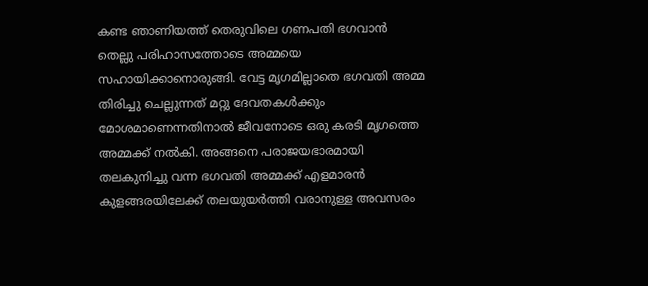കണ്ട ഞാണിയത്ത് തെരുവിലെ ഗണപതി ഭഗവാന്‍ തെല്ലു പരിഹാസത്തോടെ അമ്മയെ സഹായിക്കാനൊരുങ്ങി. വേട്ട മൃഗമില്ലാതെ ഭഗവതി അമ്മ തിരിച്ചു ചെല്ലുന്നത് മറ്റു ദേവതകള്‍ക്കും മോശമാണെന്നതിനാല്‍ ജീവനോടെ ഒരു കരടി മൃഗത്തെ അമ്മക്ക് നല്‍കി. അങ്ങനെ പരാജയഭാരമായി തലകുനിച്ചു വന്ന ഭഗവതി അമ്മക്ക് എളമാരന്‍ കുളങ്ങരയിലേക്ക് തലയുയര്‍ത്തി വരാനുള്ള അവസരം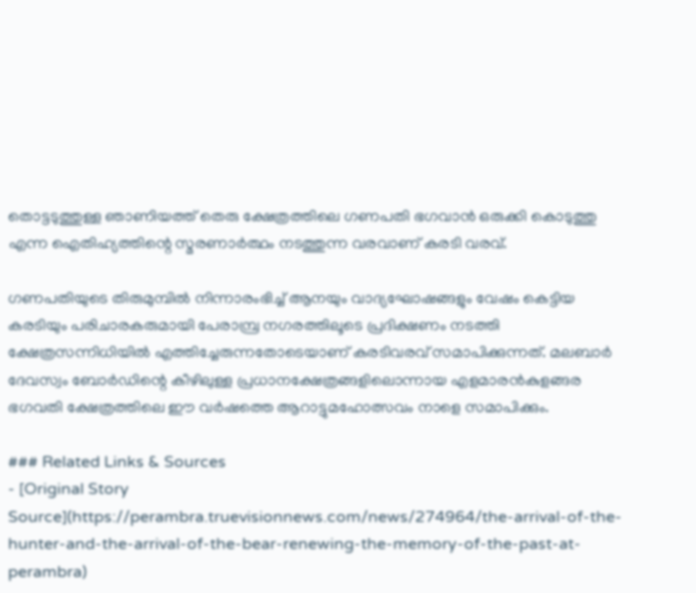തൊട്ടടുത്തുള്ള ഞാണിയത്ത് തെരു ക്ഷേത്രത്തിലെ ഗണപതി ഭഗവാന്‍ ഒരുക്കി കൊടുത്തു എന്ന ഐതിഹ്യത്തിന്റെ സ്മരണാര്‍ത്ഥം നടത്തുന്ന വരവാണ് കരടി വരവ്.

ഗണപതിയുടെ തിരുമുമ്പില്‍ നിന്നാരംഭിച്ച് ആനയും വാദ്യഘോഷങ്ങളും വേഷം കെട്ടിയ കരടിയും പരിചാരകരുമായി പേരാമ്പ്ര നഗരത്തിലൂടെ പ്രദിക്ഷണം നടത്തി ക്ഷേത്രസന്നിധിയില്‍ എത്തിച്ചേരുന്നതോടെയാണ് കരടിവരവ് സമാപിക്കുന്നത്. മലബാര്‍ ദേവസ്വം ബോര്‍ഡിന്റെ കീഴിലുള്ള പ്രധാനക്ഷേത്രങ്ങളിലൊന്നായ എളമാരന്‍കുളങ്ങര ഭഗവതി ക്ഷേത്രത്തിലെ ഈ വര്‍ഷത്തെ ആറാട്ടുമഹോത്സവം നാളെ സമാപിക്കും.

### Related Links & Sources
- [Original Story Source](https://perambra.truevisionnews.com/news/274964/the-arrival-of-the-hunter-and-the-arrival-of-the-bear-renewing-the-memory-of-the-past-at-perambra)